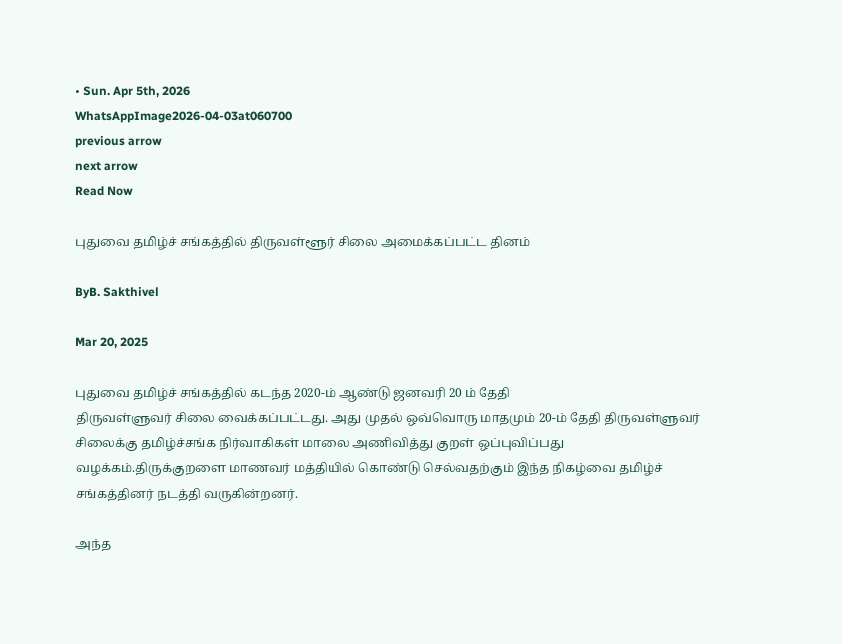• Sun. Apr 5th, 2026
WhatsAppImage2026-04-03at060700
previous arrow
next arrow
Read Now

புதுவை தமிழ்ச் சங்கத்தில் திருவள்ளூர் சிலை அமைக்கப்பட்ட தினம்

ByB. Sakthivel

Mar 20, 2025

புதுவை தமிழ்ச் சங்கத்தில் கடந்த 2020-ம் ஆண்டு ஜனவரி 20 ம் தேதி
திருவள்ளுவர் சிலை வைக்கப்பட்டது. அது முதல் ஒவ்வொரு மாதமும் 20-ம் தேதி திருவள்ளுவர் சிலைக்கு தமிழ்ச்சங்க நிர்வாகிகள் மாலை அணிவித்து குறள் ஒப்புவிப்பது வழக்கம்.திருக்குறளை மாணவர் மத்தியில் கொண்டு செல்வதற்கும் இந்த நிகழ்வை தமிழ்ச் சங்கத்தினர் நடத்தி வருகின்றனர்.

அந்த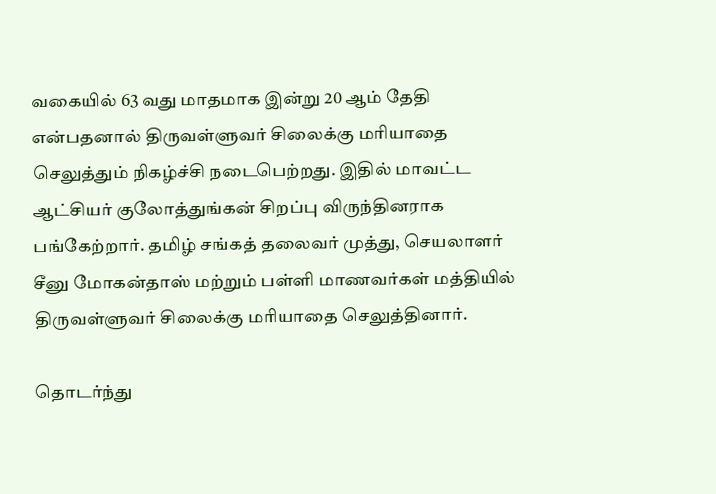வகையில் 63 வது மாதமாக இன்று 20 ஆம் தேதி என்பதனால் திருவள்ளுவர் சிலைக்கு மரியாதை செலுத்தும் நிகழ்ச்சி நடைபெற்றது. இதில் மாவட்ட ஆட்சியர் குலோத்துங்கன் சிறப்பு விருந்தினராக பங்கேற்றார். தமிழ் சங்கத் தலைவர் முத்து, செயலாளர் சீனு மோகன்தாஸ் மற்றும் பள்ளி மாணவர்கள் மத்தியில் திருவள்ளுவர் சிலைக்கு மரியாதை செலுத்தினார்.

தொடர்ந்து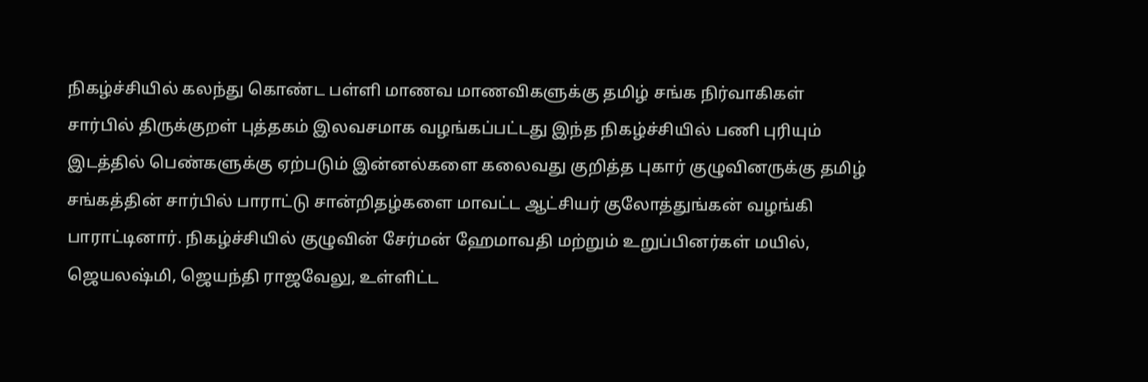நிகழ்ச்சியில் கலந்து கொண்ட பள்ளி மாணவ மாணவிகளுக்கு தமிழ் சங்க நிர்வாகிகள் சார்பில் திருக்குறள் புத்தகம் இலவசமாக வழங்கப்பட்டது இந்த நிகழ்ச்சியில் பணி புரியும் இடத்தில் பெண்களுக்கு ஏற்படும் இன்னல்களை கலைவது குறித்த புகார் குழுவினருக்கு தமிழ் சங்கத்தின் சார்பில் பாராட்டு சான்றிதழ்களை மாவட்ட ஆட்சியர் குலோத்துங்கன் வழங்கி பாராட்டினார். நிகழ்ச்சியில் குழுவின் சேர்மன் ஹேமாவதி மற்றும் உறுப்பினர்கள் மயில், ஜெயலஷ்மி, ஜெயந்தி ராஜவேலு, உள்ளிட்ட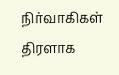நிர்வாகிகள் திரளாக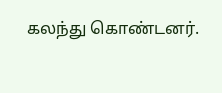கலந்து கொண்டனர்.